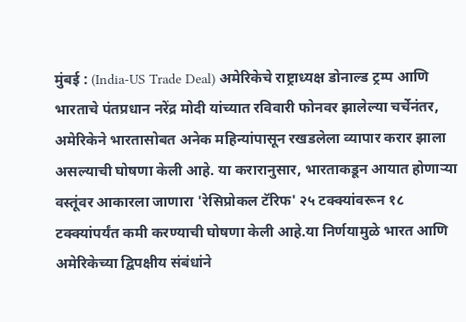मुंबई : (India-US Trade Deal) अमेरिकेचे राष्ट्राध्यक्ष डोनाल्ड ट्रम्प आणि भारताचे पंतप्रधान नरेंद्र मोदी यांच्यात रविवारी फोनवर झालेल्या चर्चेनंतर, अमेरिकेने भारतासोबत अनेक महिन्यांपासून रखडलेला व्यापार करार झाला असल्याची घोषणा केली आहे. या करारानुसार, भारताकडून आयात होणाऱ्या वस्तूंवर आकारला जाणारा 'रेसिप्रोकल टॅरिफ' २५ टक्क्यांवरून १८ टक्क्यांपर्यंत कमी करण्याची घोषणा केली आहे.या निर्णयामुळे भारत आणि अमेरिकेच्या द्विपक्षीय संबंधांने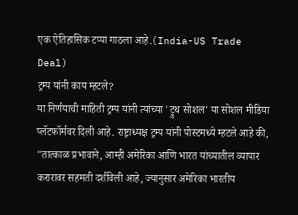एक ऐतिहासिक टप्पा गाठला आहे.(India-US Trade Deal)
ट्रम्प यांनी काय म्हटले?
या निर्णयाची माहिती ट्रम्प यांनी त्यांच्या 'ट्रुथ सोशल' या सोशल मीडिया प्लॅटफॉर्मवर दिली आहे. राष्ट्राध्यक्ष ट्रम्प यांनी पोस्टमध्ये म्हटले आहे की, "तात्काळ प्रभावाने, आम्ही अमेरिका आणि भारत यांच्यातील व्यापार करारावर सहमती दर्शविली आहे, ज्यानुसार अमेरिका भारतीय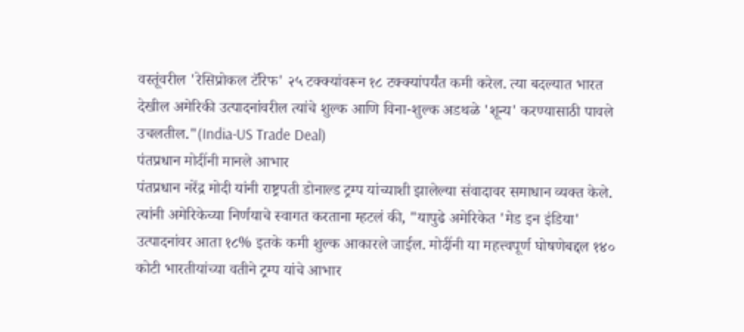वस्तूंवरील 'रेसिप्रोकल टॅरिफ' २५ टक्क्यांवरून १८ टक्क्यांपर्यंत कमी करेल. त्या बदल्यात भारत देखील अमेरिकी उत्पादनांवरील त्यांचे शुल्क आणि विना-शुल्क अडथळे 'शून्य' करण्यासाठी पावले उचलतील."(India-US Trade Deal)
पंतप्रधान मोदींनी मानले आभार
पंतप्रधान नरेंद्र मोदी यांनी राष्ट्रपती डोनाल्ड ट्रम्प यांच्याशी झालेल्या संवादावर समाधान व्यक्त केले. त्यांनी अमेरिकेच्या निर्णयाचे स्वागत करताना म्हटलं की, "यापुढे अमेरिकेत 'मेड इन इंडिया' उत्पादनांवर आता १८% इतके कमी शुल्क आकारले जाईल. मोदींनी या महत्त्वपूर्ण घोषणेबद्दल १४० कोटी भारतीयांच्या वतीने ट्रम्प यांचे आभार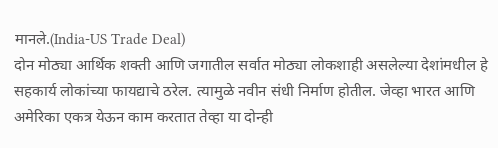मानले.(India-US Trade Deal)
दोन मोठ्या आर्थिक शक्ती आणि जगातील सर्वात मोठ्या लोकशाही असलेल्या देशांमधील हे सहकार्य लोकांच्या फायद्याचे ठरेल. त्यामुळे नवीन संधी निर्माण होतील. जेव्हा भारत आणि अमेरिका एकत्र येऊन काम करतात तेव्हा या दोन्ही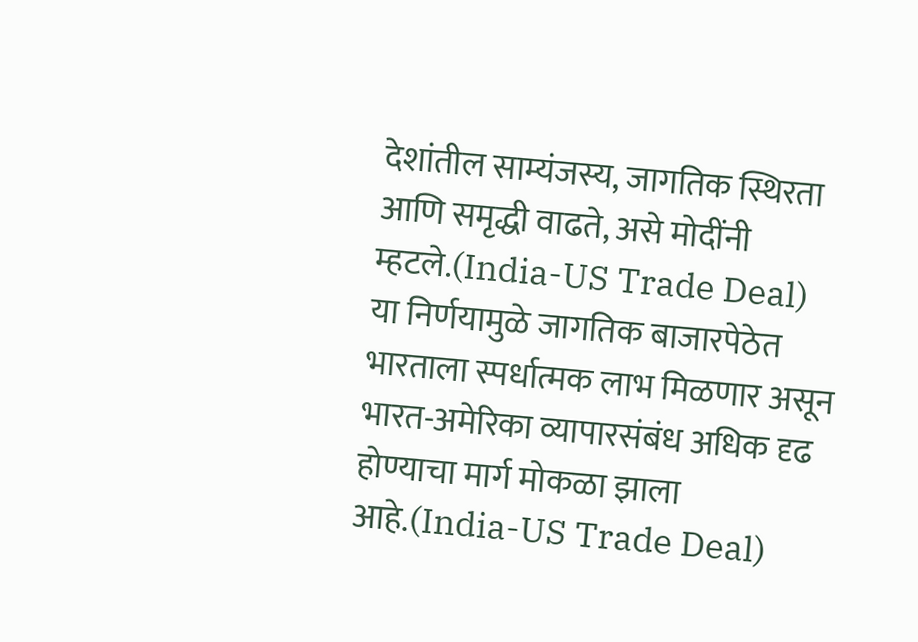देशांतील साम्यंजस्य, जागतिक स्थिरता आणि समृद्धी वाढते, असे मोदींनी म्हटले.(India-US Trade Deal)
या निर्णयामुळे जागतिक बाजारपेठेत भारताला स्पर्धात्मक लाभ मिळणार असून भारत-अमेरिका व्यापारसंबंध अधिक दृढ होण्याचा मार्ग मोकळा झाला आहे.(India-US Trade Deal)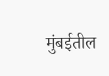मुंबईतील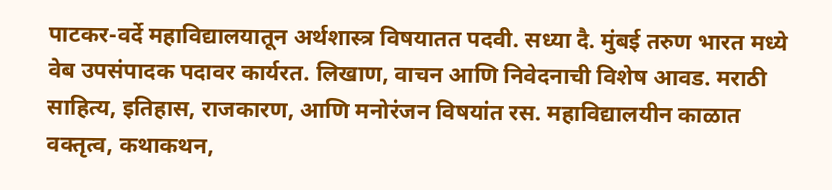पाटकर-वर्दे महाविद्यालयातून अर्थशास्त्र विषयातत पदवी. सध्या दै. मुंबई तरुण भारत मध्ये वेब उपसंपादक पदावर कार्यरत. लिखाण, वाचन आणि निवेदनाची विशेष आवड. मराठी साहित्य, इतिहास, राजकारण, आणि मनोरंजन विषयांत रस. महाविद्यालयीन काळात वक्तृत्व, कथाकथन,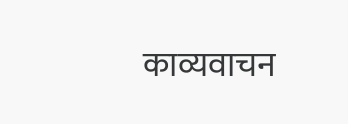काव्यवाचन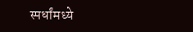स्पर्धांमध्ये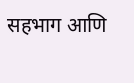सहभाग आणि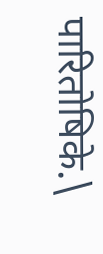पारितोषिके.\